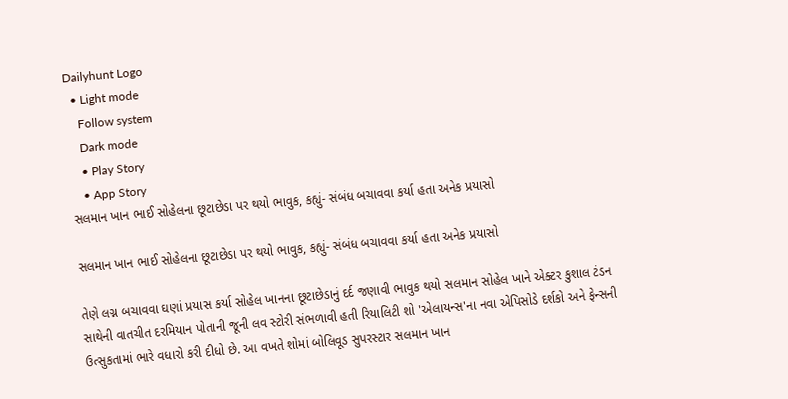Dailyhunt Logo
  • Light mode
    Follow system
    Dark mode
    • Play Story
    • App Story
સલમાન ખાન ભાઈ સોહેલના છૂટાછેડા પર થયો ભાવુક, કહ્યું- સંબંધ બચાવવા કર્યા હતા અનેક પ્રયાસો

સલમાન ખાન ભાઈ સોહેલના છૂટાછેડા પર થયો ભાવુક, કહ્યું- સંબંધ બચાવવા કર્યા હતા અનેક પ્રયાસો

તેણે લગ્ન બચાવવા ઘણાં પ્રયાસ કર્યા સોહેલ ખાનના છૂટાછેડાનું દર્દ જણાવી ભાવુક થયો સલમાન સોહેલ ખાને એક્ટર કુશાલ ટંડન સાથેની વાતચીત દરમિયાન પોતાની જૂની લવ સ્ટોરી સંભળાવી હતી રિયાલિટી શો 'એલાયન્સ'ના નવા એપિસોડે દર્શકો અને ફેન્સની ઉત્સુકતામાં ભારે વધારો કરી દીધો છે. આ વખતે શોમાં બોલિવૂડ સુપરસ્ટાર સલમાન ખાન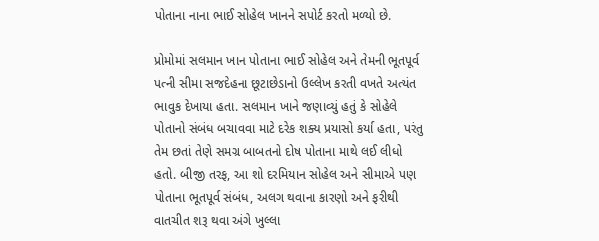પોતાના નાના ભાઈ સોહેલ ખાનને સપોર્ટ કરતો મળ્યો છે.

પ્રોમોમાં સલમાન ખાન પોતાના ભાઈ સોહેલ અને તેમની ભૂતપૂર્વ પત્ની સીમા સજદેહના છૂટાછેડાનો ઉલ્લેખ કરતી વખતે અત્યંત ભાવુક દેખાયા હતા. સલમાન ખાને જણાવ્યું હતું કે સોહેલે પોતાનો સંબંધ બચાવવા માટે દરેક શક્ય પ્રયાસો કર્યા હતા, પરંતુ તેમ છતાં તેણે સમગ્ર બાબતનો દોષ પોતાના માથે લઈ લીધો હતો. બીજી તરફ, આ શો દરમિયાન સોહેલ અને સીમાએ પણ પોતાના ભૂતપૂર્વ સંબંધ, અલગ થવાના કારણો અને ફરીથી વાતચીત શરૂ થવા અંગે ખુલ્લા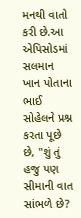મનથી વાતો કરી છે.આ એપિસોડમાં સલમાન ખાન પોતાના ભાઈ સોહેલને પ્રશ્ન કરતા પૂછે છે, "શું તું હજુ પણ સીમાની વાત સાંભળે છે?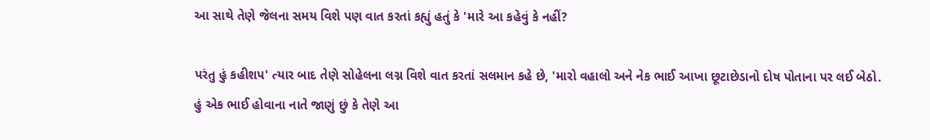આ સાથે તેણે જેલના સમય વિશે પણ વાત કરતાં કહ્યું હતું કે 'મારે આ કહેવું કે નહીં?

પરંતુ હું કહીશપ' ત્યાર બાદ તેણે સોહેલના લગ્ન વિશે વાત કરતાં સલમાન કહે છે, 'મારો વહાલો અને નેક ભાઈ આખા છૂટાછેડાનો દોષ પોતાના પર લઈ બેઠો. હું એક ભાઈ હોવાના નાતે જાણું છું કે તેણે આ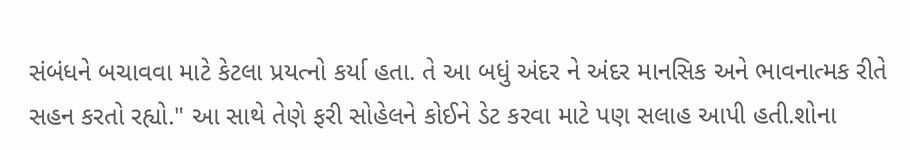સંબંધને બચાવવા માટે કેટલા પ્રયત્નો કર્યા હતા. તે આ બધું અંદર ને અંદર માનસિક અને ભાવનાત્મક રીતે સહન કરતો રહ્યો." આ સાથે તેણે ફરી સોહેલને કોઈને ડેટ કરવા માટે પણ સલાહ આપી હતી.શોના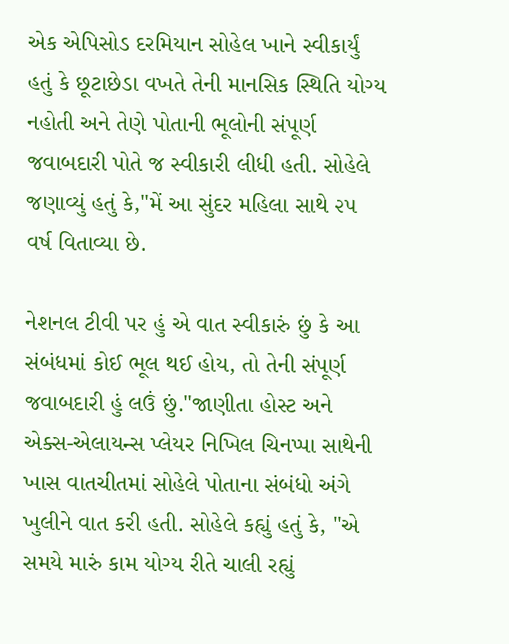એક એપિસોડ દરમિયાન સોહેલ ખાને સ્વીકાર્યું હતું કે છૂટાછેડા વખતે તેની માનસિક સ્થિતિ યોગ્ય નહોતી અને તેણે પોતાની ભૂલોની સંપૂર્ણ જવાબદારી પોતે જ સ્વીકારી લીધી હતી. સોહેલે જણાવ્યું હતું કે,"મેં આ સુંદર મહિલા સાથે ૨૫ વર્ષ વિતાવ્યા છે.

નેશનલ ટીવી પર હું એ વાત સ્વીકારું છું કે આ સંબંધમાં કોઈ ભૂલ થઈ હોય, તો તેની સંપૂર્ણ જવાબદારી હું લઉં છું."જાણીતા હોસ્ટ અને એક્સ-એલાયન્સ પ્લેયર નિખિલ ચિનપ્પા સાથેની ખાસ વાતચીતમાં સોહેલે પોતાના સંબંધો અંગે ખુલીને વાત કરી હતી. સોહેલે કહ્યું હતું કે, "એ સમયે મારું કામ યોગ્ય રીતે ચાલી રહ્યું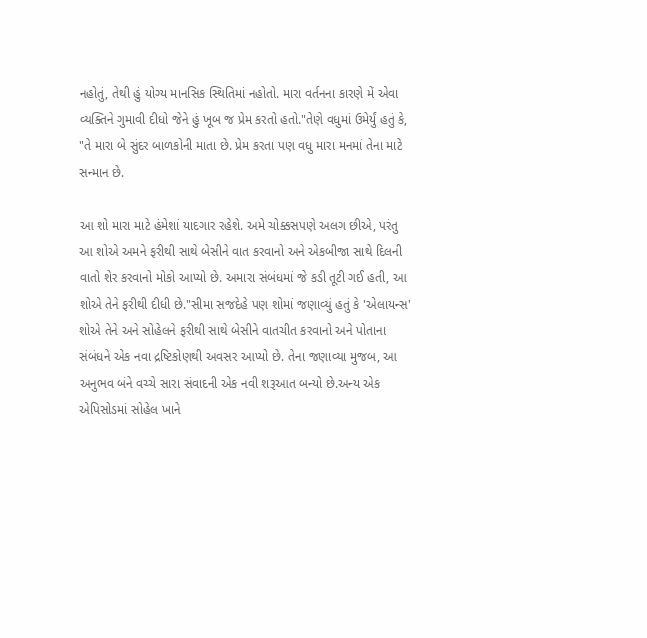નહોતું, તેથી હું યોગ્ય માનસિક સ્થિતિમાં નહોતો. મારા વર્તનના કારણે મેં એવા વ્યક્તિને ગુમાવી દીધો જેને હું ખૂબ જ પ્રેમ કરતો હતો."તેણે વધુમાં ઉમેર્યું હતું કે, "તે મારા બે સુંદર બાળકોની માતા છે. પ્રેમ કરતા પણ વધુ મારા મનમાં તેના માટે સન્માન છે.

આ શો મારા માટે હંમેશાં યાદગાર રહેશે. અમે ચોક્કસપણે અલગ છીએ, પરંતુ આ શોએ અમને ફરીથી સાથે બેસીને વાત કરવાનો અને એકબીજા સાથે દિલની વાતો શેર કરવાનો મોકો આપ્યો છે. અમારા સંબંધમાં જે કડી તૂટી ગઈ હતી, આ શોએ તેને ફરીથી દીધી છે."સીમા સજદેહે પણ શોમાં જણાવ્યું હતું કે 'એલાયન્સ' શોએ તેને અને સોહેલને ફરીથી સાથે બેસીને વાતચીત કરવાનો અને પોતાના સંબંધને એક નવા દ્રષ્ટિકોણથી અવસર આપ્યો છે. તેના જણાવ્યા મુજબ, આ અનુભવ બંને વચ્ચે સારા સંવાદની એક નવી શરૂઆત બન્યો છે.અન્ય એક એપિસોડમાં સોહેલ ખાને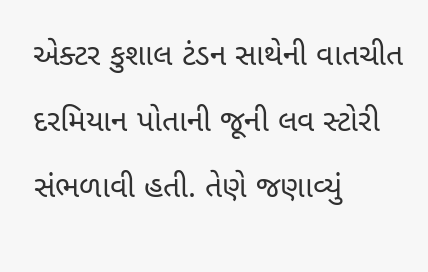એક્ટર કુશાલ ટંડન સાથેની વાતચીત દરમિયાન પોતાની જૂની લવ સ્ટોરી સંભળાવી હતી. તેણે જણાવ્યું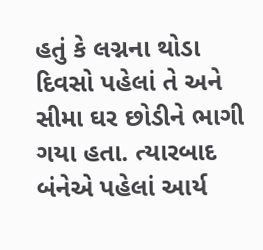હતું કે લગ્નના થોડા દિવસો પહેલાં તે અને સીમા ઘર છોડીને ભાગી ગયા હતા. ત્યારબાદ બંનેએ પહેલાં આર્ય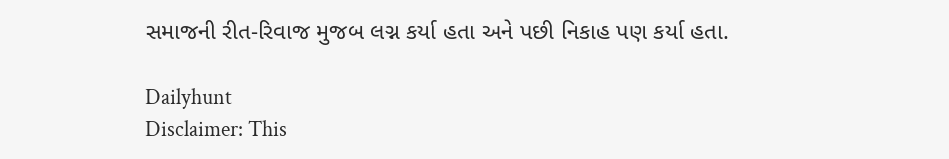સમાજની રીત-રિવાજ મુજબ લગ્ન કર્યા હતા અને પછી નિકાહ પણ કર્યા હતા.

Dailyhunt
Disclaimer: This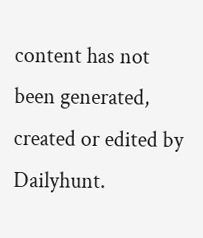content has not been generated, created or edited by Dailyhunt.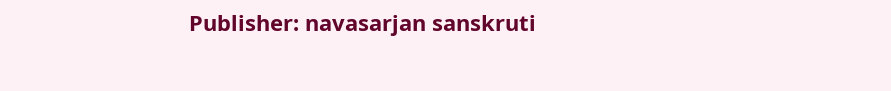Publisher: navasarjan sanskruti